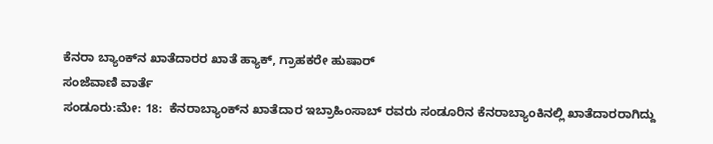ಕೆನರಾ ಬ್ಯಾಂಕ್‍ನ ಖಾತೆದಾರರ ಖಾತೆ ಹ್ಯಾಕ್, ಗ್ರಾಹಕರೇ ಹುಷಾರ್
ಸಂಜೆವಾಣಿ ವಾರ್ತೆ
ಸಂಡೂರು:ಮೇ: 18:  ಕೆನರಾಬ್ಯಾಂಕ್‍ನ ಖಾತೆದಾರ ಇಬ್ರಾಹಿಂಸಾಬ್ ರವರು ಸಂಡೂರಿನ ಕೆನರಾಬ್ಯಾಂಕಿನಲ್ಲಿ ಖಾತೆದಾರರಾಗಿದ್ದು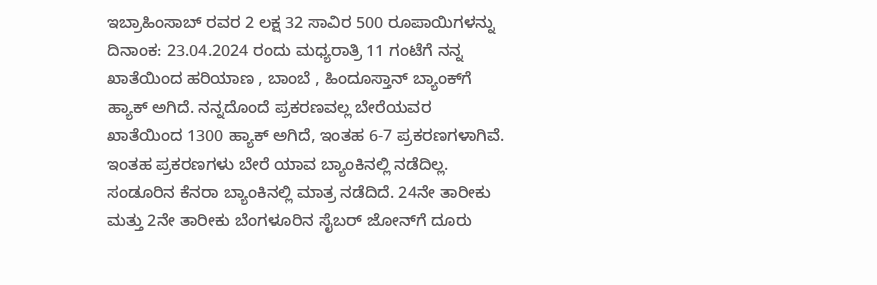ಇಬ್ರಾಹಿಂಸಾಬ್ ರವರ 2 ಲಕ್ಷ 32 ಸಾವಿರ 500 ರೂಪಾಯಿಗಳನ್ನು ದಿನಾಂಕ: 23.04.2024 ರಂದು ಮಧ್ಯರಾತ್ರಿ 11 ಗಂಟೆಗೆ ನನ್ನ ಖಾತೆಯಿಂದ ಹರಿಯಾಣ , ಬಾಂಬೆ , ಹಿಂದೂಸ್ತಾನ್ ಬ್ಯಾಂಕ್‍ಗೆ ಹ್ಯಾಕ್ ಅಗಿದೆ. ನನ್ನದೊಂದೆ ಪ್ರಕರಣವಲ್ಲ ಬೇರೆಯವರ ಖಾತೆಯಿಂದ 1300 ಹ್ಯಾಕ್ ಅಗಿದೆ, ಇಂತಹ 6-7 ಪ್ರಕರಣಗಳಾಗಿವೆ. ಇಂತಹ ಪ್ರಕರಣಗಳು ಬೇರೆ ಯಾವ ಬ್ಯಾಂಕಿನಲ್ಲಿ ನಡೆದಿಲ್ಲ. ಸಂಡೂರಿನ ಕೆನರಾ ಬ್ಯಾಂಕಿನಲ್ಲಿ ಮಾತ್ರ ನಡೆದಿದೆ. 24ನೇ ತಾರೀಕು ಮತ್ತು 2ನೇ ತಾರೀಕು ಬೆಂಗಳೂರಿನ ಸೈಬರ್ ಜೋನ್‍ಗೆ ದೂರು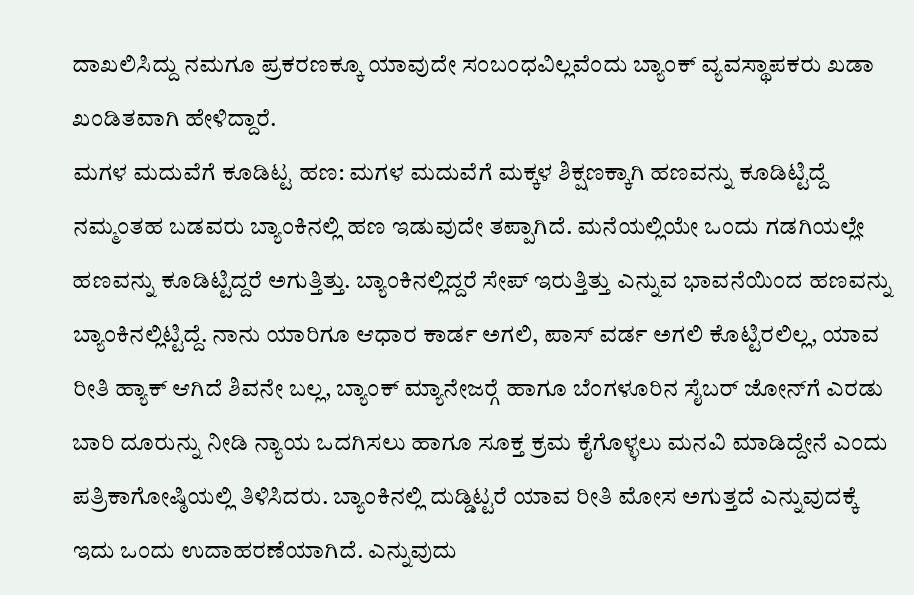ದಾಖಲಿಸಿದ್ದು ನಮಗೂ ಪ್ರಕರಣಕ್ಕೂ ಯಾವುದೇ ಸಂಬಂಧವಿಲ್ಲವೆಂದು ಬ್ಯಾಂಕ್ ವ್ಯವಸ್ಥಾಪಕರು ಖಡಾ ಖಂಡಿತವಾಗಿ ಹೇಳಿದ್ದಾರೆ.
ಮಗಳ ಮದುವೆಗೆ ಕೂಡಿಟ್ಟ ಹಣ: ಮಗಳ ಮದುವೆಗೆ ಮಕ್ಕಳ ಶಿಕ್ಷಣಕ್ಕಾಗಿ ಹಣವನ್ನು ಕೂಡಿಟ್ಟಿದ್ದೆ ನಮ್ಮಂತಹ ಬಡವರು ಬ್ಯಾಂಕಿನಲ್ಲಿ ಹಣ ಇಡುವುದೇ ತಪ್ಪಾಗಿದೆ. ಮನೆಯಲ್ಲಿಯೇ ಒಂದು ಗಡಗಿಯಲ್ಲೇ ಹಣವನ್ನು ಕೂಡಿಟ್ಟಿದ್ದರೆ ಅಗುತ್ತಿತ್ತು. ಬ್ಯಾಂಕಿನಲ್ಲಿದ್ದರೆ ಸೇಪ್ ಇರುತ್ತಿತ್ತು ಎನ್ನುವ ಭಾವನೆಯಿಂದ ಹಣವನ್ನು ಬ್ಯಾಂಕಿನಲ್ಲಿಟ್ಟಿದ್ದೆ. ನಾನು ಯಾರಿಗೂ ಆಧಾರ ಕಾರ್ಡ ಅಗಲಿ, ಪಾಸ್ ವರ್ಡ ಅಗಲಿ ಕೊಟ್ಟಿರಲಿಲ್ಲ, ಯಾವ ರೀತಿ ಹ್ಯಾಕ್ ಆಗಿದೆ ಶಿವನೇ ಬಲ್ಲ, ಬ್ಯಾಂಕ್ ಮ್ಯಾನೇಜರ್‍ಗೆ ಹಾಗೂ ಬೆಂಗಳೂರಿನ ಸೈಬರ್ ಜೋನ್‍ಗೆ ಎರಡು ಬಾರಿ ದೂರುನ್ನು ನೀಡಿ ನ್ಯಾಯ ಒದಗಿಸಲು ಹಾಗೂ ಸೂಕ್ತ ಕ್ರಮ ಕೈಗೊಳ್ಳಲು ಮನವಿ ಮಾಡಿದ್ದೇನೆ ಎಂದು ಪತ್ರಿಕಾಗೋಷ್ಠಿಯಲ್ಲಿ ತಿಳಿಸಿದರು. ಬ್ಯಾಂಕಿನಲ್ಲಿ ದುಡ್ಡಿಟ್ಟರೆ ಯಾವ ರೀತಿ ಮೋಸ ಅಗುತ್ತದೆ ಎನ್ನುವುದಕ್ಕೆ ಇದು ಒಂದು ಉದಾಹರಣೆಯಾಗಿದೆ. ಎನ್ನುವುದು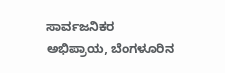ಸಾರ್ವಜನಿಕರ ಅಭಿಪ್ರಾಯ, ಬೆಂಗಳೂರಿನ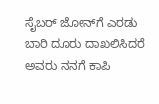ಸೈಬರ್ ಜೋನ್‍ಗೆ ಎರಡು ಬಾರಿ ದೂರು ದಾಖಲಿಸಿದರೆ ಅವರು ನನಗೆ ಕಾಪಿ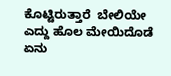ಕೊಟ್ಟಿರುತ್ತಾರೆ  ಬೇಲಿಯೇ ಎದ್ದು ಹೊಲ ಮೇಯಿದೊಡೆ ಏನು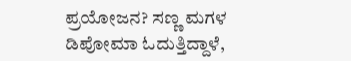ಪ್ರಯೋಜನ? ಸಣ್ಣ ಮಗಳ ಡಿಪೋಮಾ ಓದುತ್ತಿದ್ದಾಳೆ,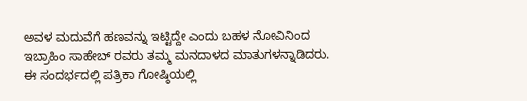ಅವಳ ಮದುವೆಗೆ ಹಣವನ್ನು ಇಟ್ಟಿದ್ದೇ ಎಂದು ಬಹಳ ನೋವಿನಿಂದ ಇಬ್ರಾಹಿಂ ಸಾಹೇಬ್ ರವರು ತಮ್ಮ ಮನದಾಳದ ಮಾತುಗಳನ್ನಾಡಿದರು. ಈ ಸಂದರ್ಭದಲ್ಲಿ ಪತ್ರಿಕಾ ಗೋಷ್ಠಿಯಲ್ಲಿ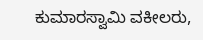ಕುಮಾರಸ್ವಾಮಿ ವಕೀಲರು,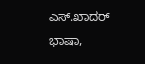ಎಸ್.ಖಾದರ್ ಭಾಷಾ,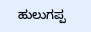ಹುಲುಗಪ್ಪ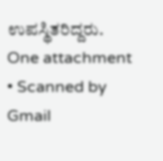ಉಪಸ್ಥಿತರಿದ್ದರು.
One attachment • Scanned by Gmail